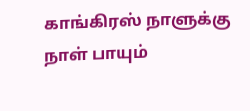காங்கிரஸ் நாளுக்கு நாள் பாயும்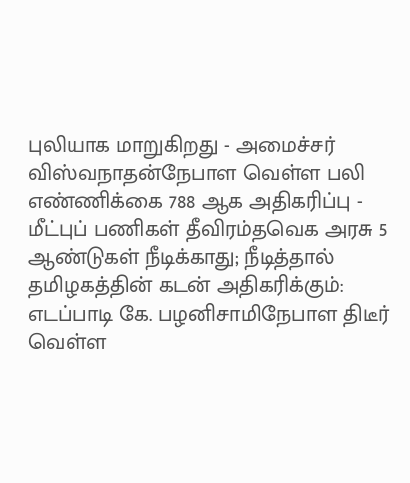புலியாக மாறுகிறது - அமைச்சர் விஸ்வநாதன்நேபாள வெள்ள பலி எண்ணிக்கை 788 ஆக அதிகரிப்பு - மீட்புப் பணிகள் தீவிரம்தவெக அரசு 5 ஆண்டுகள் நீடிக்காது; நீடித்தால் தமிழகத்தின் கடன் அதிகரிக்கும்: எடப்பாடி கே. பழனிசாமிநேபாள திடீர் வெள்ள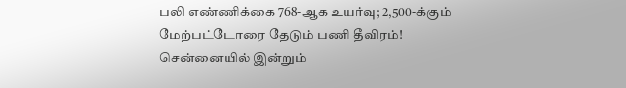பலி எண்ணிக்கை 768-ஆக உயர்வு; 2,500-க்கும் மேற்பட்டோரை தேடும் பணி தீவிரம்! சென்னையில் இன்றும்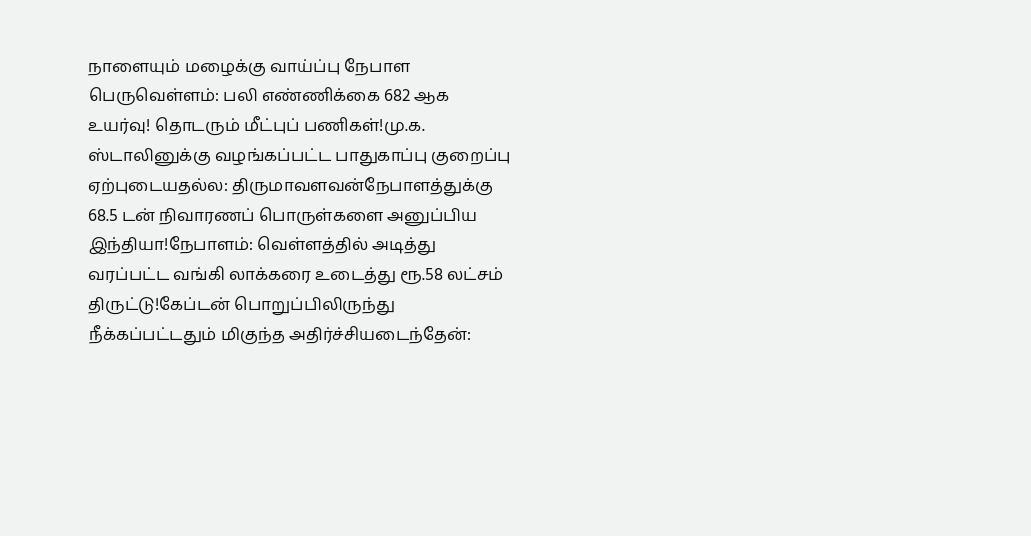நாளையும் மழைக்கு வாய்ப்பு நேபாள பெருவெள்ளம்: பலி எண்ணிக்கை 682 ஆக உயர்வு! தொடரும் மீட்புப் பணிகள்!மு.க. ஸ்டாலினுக்கு வழங்கப்பட்ட பாதுகாப்பு குறைப்பு ஏற்புடையதல்ல: திருமாவளவன்நேபாளத்துக்கு 68.5 டன் நிவாரணப் பொருள்களை அனுப்பிய இந்தியா!நேபாளம்: வெள்ளத்தில் அடித்து வரப்பட்ட வங்கி லாக்கரை உடைத்து ரூ.58 லட்சம் திருட்டு!கேப்டன் பொறுப்பிலிருந்து நீக்கப்பட்டதும் மிகுந்த அதிர்ச்சியடைந்தேன்: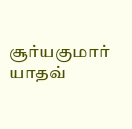சூர்யகுமார் யாதவ்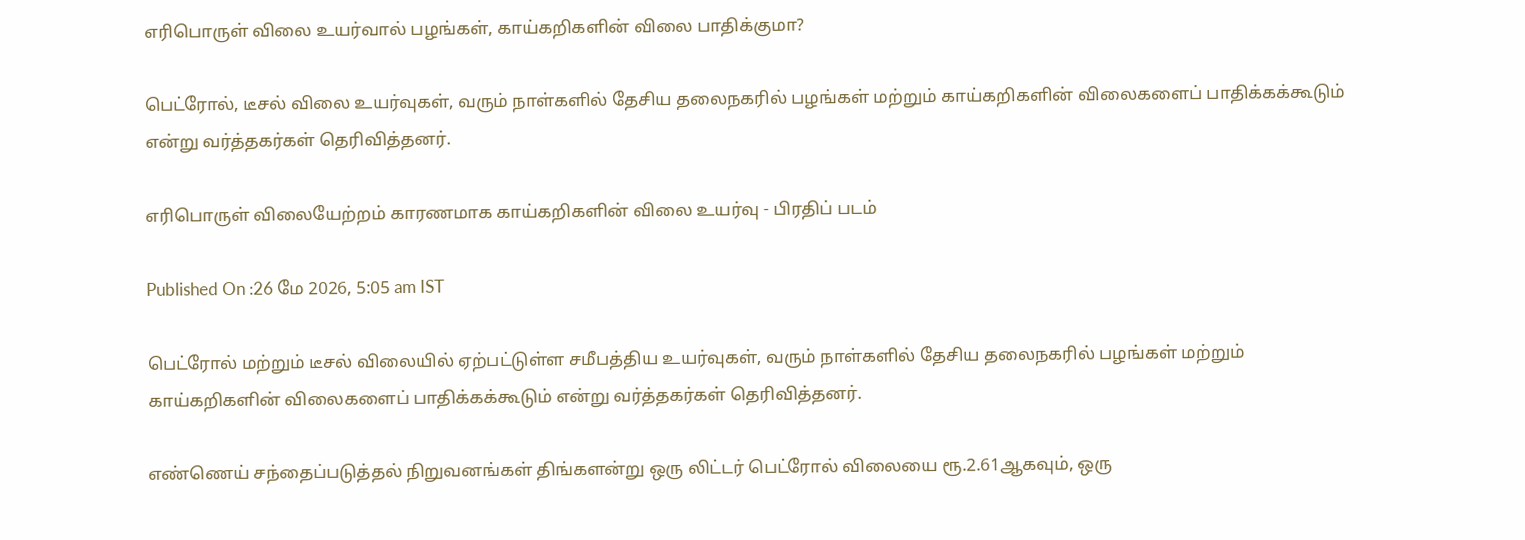எரிபொருள் விலை உயர்வால் பழங்கள், காய்கறிகளின் விலை பாதிக்குமா?

பெட்ரோல், டீசல் விலை உயர்வுகள், வரும் நாள்களில் தேசிய தலைநகரில் பழங்கள் மற்றும் காய்கறிகளின் விலைகளைப் பாதிக்கக்கூடும் என்று வர்த்தகர்கள் தெரிவித்தனர்.

எரிபொருள் விலையேற்றம் காரணமாக காய்கறிகளின் விலை உயர்வு - பிரதிப் படம்

Published On :26 மே 2026, 5:05 am IST

பெட்ரோல் மற்றும் டீசல் விலையில் ஏற்பட்டுள்ள சமீபத்திய உயர்வுகள், வரும் நாள்களில் தேசிய தலைநகரில் பழங்கள் மற்றும் காய்கறிகளின் விலைகளைப் பாதிக்கக்கூடும் என்று வர்த்தகர்கள் தெரிவித்தனர்.

எண்ணெய் சந்தைப்படுத்தல் நிறுவனங்கள் திங்களன்று ஒரு லிட்டர் பெட்ரோல் விலையை ரூ.2.61ஆகவும், ஒரு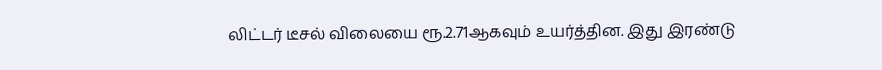லிட்டர் டீசல் விலையை ரூ.2.71ஆகவும் உயர்த்தின. இது இரண்டு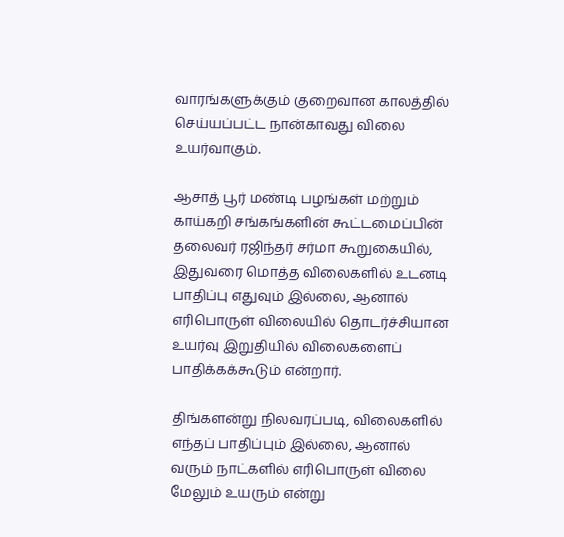வாரங்களுக்கும் குறைவான காலத்தில் செய்யப்பட்ட நான்காவது விலை உயர்வாகும்.

ஆசாத் பூர் மண்டி பழங்கள் மற்றும் காய்கறி சங்கங்களின் கூட்டமைப்பின் தலைவர் ரஜிந்தர் சர்மா கூறுகையில், இதுவரை மொத்த விலைகளில் உடனடி பாதிப்பு எதுவும் இல்லை, ஆனால் எரிபொருள் விலையில் தொடர்ச்சியான உயர்வு இறுதியில் விலைகளைப் பாதிக்கக்கூடும் என்றார்.

திங்களன்று நிலவரப்படி, விலைகளில் எந்தப் பாதிப்பும் இல்லை, ஆனால் வரும் நாட்களில் எரிபொருள் விலை மேலும் உயரும் என்று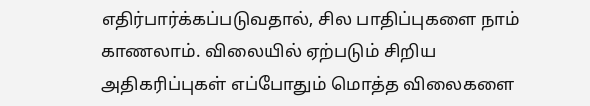எதிர்பார்க்கப்படுவதால், சில பாதிப்புகளை நாம் காணலாம். விலையில் ஏற்படும் சிறிய அதிகரிப்புகள் எப்போதும் மொத்த விலைகளை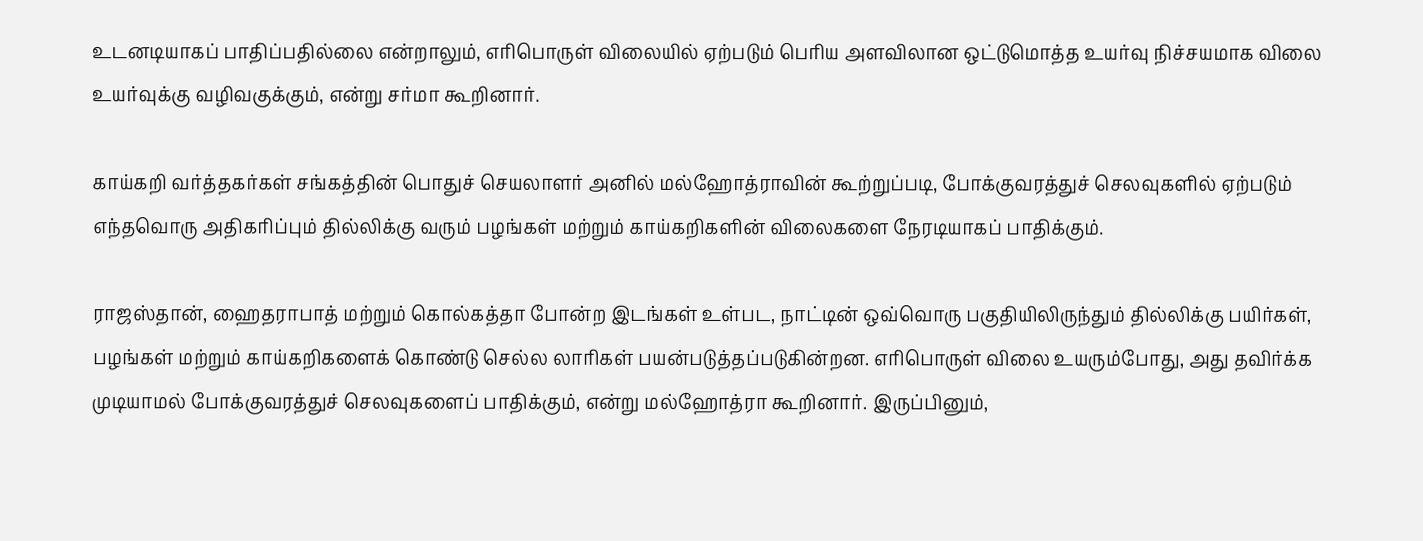உடனடியாகப் பாதிப்பதில்லை என்றாலும், எரிபொருள் விலையில் ஏற்படும் பெரிய அளவிலான ஒட்டுமொத்த உயர்வு நிச்சயமாக விலை உயர்வுக்கு வழிவகுக்கும், என்று சர்மா கூறினார்.

காய்கறி வர்த்தகர்கள் சங்கத்தின் பொதுச் செயலாளர் அனில் மல்ஹோத்ராவின் கூற்றுப்படி, போக்குவரத்துச் செலவுகளில் ஏற்படும் எந்தவொரு அதிகரிப்பும் தில்லிக்கு வரும் பழங்கள் மற்றும் காய்கறிகளின் விலைகளை நேரடியாகப் பாதிக்கும்.

ராஜஸ்தான், ஹைதராபாத் மற்றும் கொல்கத்தா போன்ற இடங்கள் உள்பட, நாட்டின் ஒவ்வொரு பகுதியிலிருந்தும் தில்லிக்கு பயிர்கள், பழங்கள் மற்றும் காய்கறிகளைக் கொண்டு செல்ல லாரிகள் பயன்படுத்தப்படுகின்றன. எரிபொருள் விலை உயரும்போது, அது தவிர்க்க முடியாமல் போக்குவரத்துச் செலவுகளைப் பாதிக்கும், என்று மல்ஹோத்ரா கூறினார். இருப்பினும்,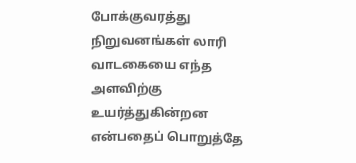போக்குவரத்து நிறுவனங்கள் லாரி வாடகையை எந்த அளவிற்கு உயர்த்துகின்றன என்பதைப் பொறுத்தே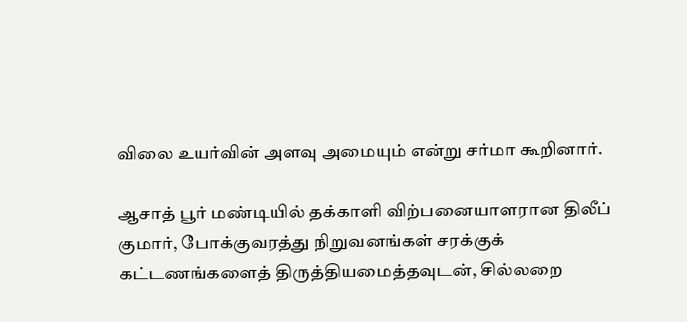விலை உயர்வின் அளவு அமையும் என்று சர்மா கூறினார்.

ஆசாத் பூர் மண்டியில் தக்காளி விற்பனையாளரான திலீப் குமார், போக்குவரத்து நிறுவனங்கள் சரக்குக் கட்டணங்களைத் திருத்தியமைத்தவுடன், சில்லறை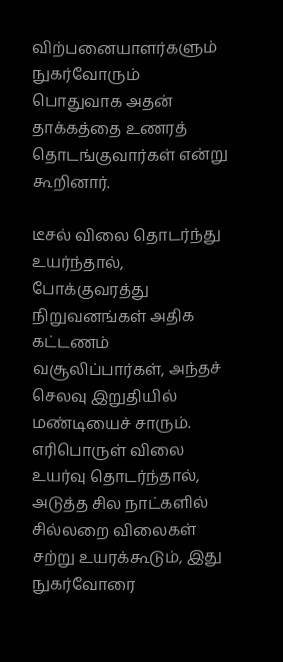விற்பனையாளர்களும் நுகர்வோரும் பொதுவாக அதன் தாக்கத்தை உணரத் தொடங்குவார்கள் என்று கூறினார்.

டீசல் விலை தொடர்ந்து உயர்ந்தால், போக்குவரத்து நிறுவனங்கள் அதிக கட்டணம் வசூலிப்பார்கள், அந்தச் செலவு இறுதியில் மண்டியைச் சாரும். எரிபொருள் விலை உயர்வு தொடர்ந்தால், அடுத்த சில நாட்களில் சில்லறை விலைகள் சற்று உயரக்கூடும், இது நுகர்வோரை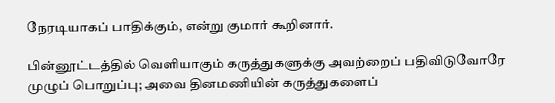நேரடியாகப் பாதிக்கும், என்று குமார் கூறினார்.

பின்னூட்டத்தில் வெளியாகும் கருத்துகளுக்கு அவற்றைப் பதிவிடுவோரே முழுப் பொறுப்பு; அவை தினமணியின் கருத்துகளைப்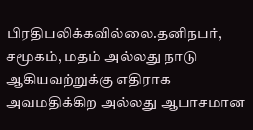பிரதிபலிக்கவில்லை.தனிநபர், சமூகம், மதம் அல்லது நாடு ஆகியவற்றுக்கு எதிராக அவமதிக்கிற அல்லது ஆபாசமான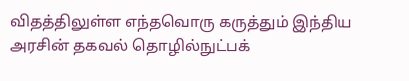விதத்திலுள்ள எந்தவொரு கருத்தும் இந்திய அரசின் தகவல் தொழில்நுட்பக்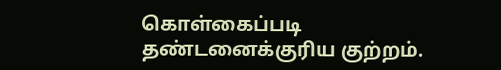கொள்கைப்படி தண்டனைக்குரிய குற்றம்.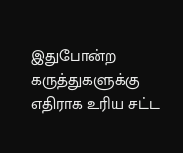இதுபோன்ற கருத்துகளுக்கு எதிராக உரிய சட்ட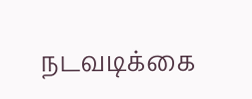நடவடிக்கை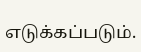எடுக்கப்படும்.